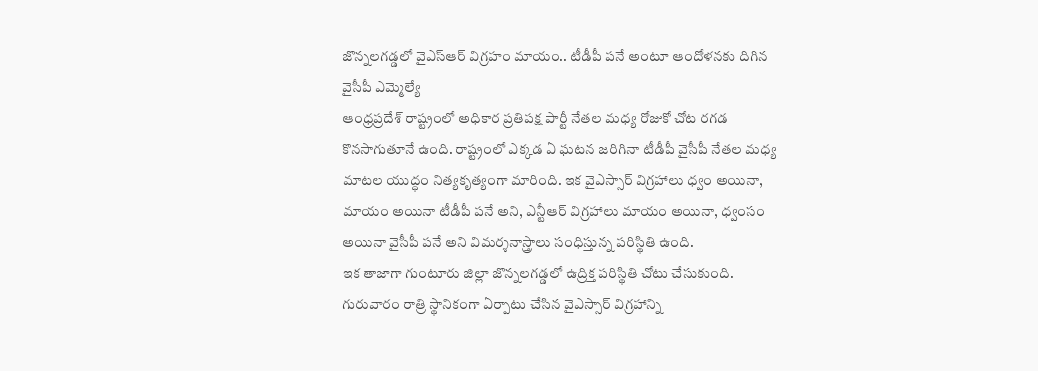జొన్నలగడ్డలో వైఎస్ఆర్ విగ్రహం మాయం.. టీడీపీ పనే అంటూ ఆందోళనకు దిగిన వైసీపీ ఎమ్మెల్యే
ఆంధ్రప్రదేశ్ రాష్ట్రంలో అధికార ప్రతిపక్ష పార్టీ నేతల మధ్య రోజుకో చోట రగడ కొనసాగుతూనే ఉంది. రాష్ట్రంలో ఎక్కడ ఏ ఘటన జరిగినా టీడీపీ వైసీపీ నేతల మధ్య మాటల యుద్ధం నిత్యకృత్యంగా మారింది. ఇక వైఎస్సార్ విగ్రహాలు ధ్వం అయినా, మాయం అయినా టీడీపీ పనే అని, ఎన్టీఆర్ విగ్రహాలు మాయం అయినా, ధ్వంసం అయినా వైసీపీ పనే అని విమర్శనాస్త్రాలు సంధిస్తున్న పరిస్థితి ఉంది.
ఇక తాజాగా గుంటూరు జిల్లా జొన్నలగడ్డలో ఉద్రిక్త పరిస్థితి చోటు చేసుకుంది. గురువారం రాత్రి స్థానికంగా ఏర్పాటు చేసిన వైఎస్సార్ విగ్రహాన్ని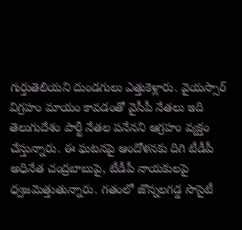గుర్తుతెలియని దుండగులు ఎత్తుకెళ్లారు. వైయస్సార్ విగ్రహం మాయం కావడంతో వైసీపీ నేతలు ఇది తెలుగుదేశం పార్టీ నేతల పనేనని ఆగ్రహం వ్యక్తం చేస్తున్నారు. ఈ ఘటనపై ఆందోళనకు దిగి టీడీపీ అధినేత చంద్రబాబుపై, టీడీపీ నాయకులపై ధ్వజమెత్తుతున్నారు. గతంలో జొన్నలగడ్డ సొసైటీ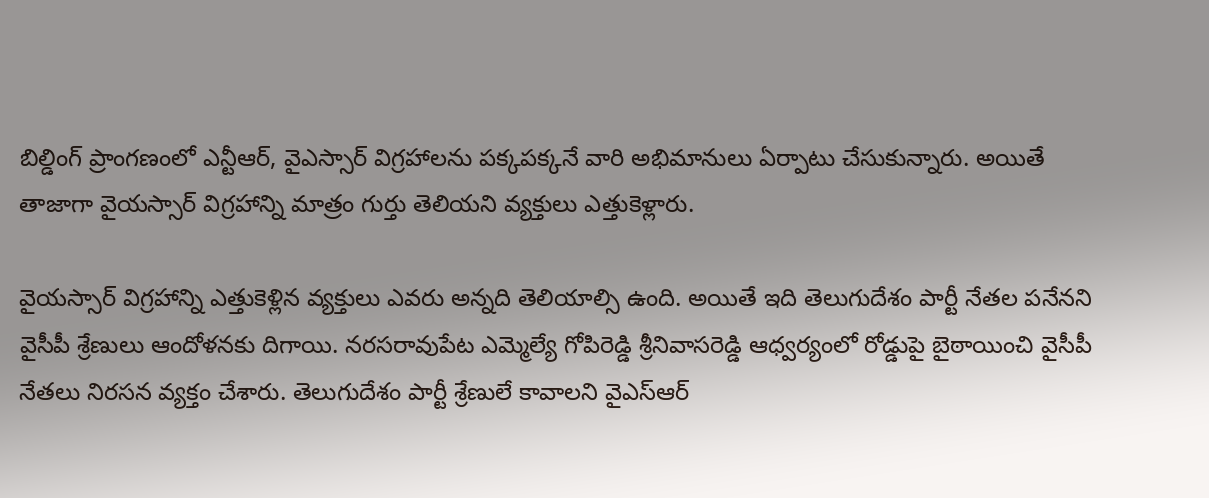బిల్డింగ్ ప్రాంగణంలో ఎన్టీఆర్, వైఎస్సార్ విగ్రహాలను పక్కపక్కనే వారి అభిమానులు ఏర్పాటు చేసుకున్నారు. అయితే తాజాగా వైయస్సార్ విగ్రహాన్ని మాత్రం గుర్తు తెలియని వ్యక్తులు ఎత్తుకెళ్లారు.

వైయస్సార్ విగ్రహాన్ని ఎత్తుకెళ్లిన వ్యక్తులు ఎవరు అన్నది తెలియాల్సి ఉంది. అయితే ఇది తెలుగుదేశం పార్టీ నేతల పనేనని వైసీపీ శ్రేణులు ఆందోళనకు దిగాయి. నరసరావుపేట ఎమ్మెల్యే గోపిరెడ్డి శ్రీనివాసరెడ్డి ఆధ్వర్యంలో రోడ్డుపై బైఠాయించి వైసీపీ నేతలు నిరసన వ్యక్తం చేశారు. తెలుగుదేశం పార్టీ శ్రేణులే కావాలని వైఎస్ఆర్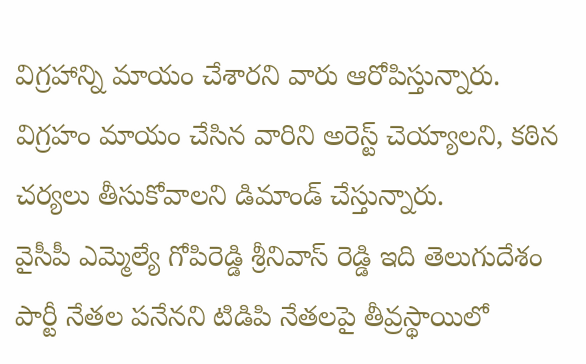విగ్రహాన్ని మాయం చేశారని వారు ఆరోపిస్తున్నారు. విగ్రహం మాయం చేసిన వారిని అరెస్ట్ చెయ్యాలని, కఠిన చర్యలు తీసుకోవాలని డిమాండ్ చేస్తున్నారు.
వైసీపీ ఎమ్మెల్యే గోపిరెడ్డి శ్రీనివాస్ రెడ్డి ఇది తెలుగుదేశం పార్టీ నేతల పనేనని టిడిపి నేతలపై తీవ్రస్థాయిలో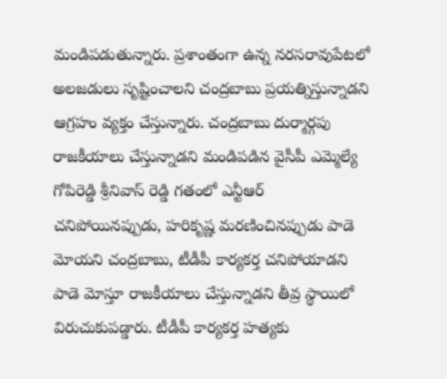మండిపడుతున్నారు. ప్రశాంతంగా ఉన్న నరసరావుపేటలో అలజడులు సృష్టించాలని చంద్రబాబు ప్రయత్నిస్తున్నాడని ఆగ్రహం వ్యక్తం చేస్తున్నారు. చంద్రబాబు దుర్మార్గపు రాజకీయాలు చేస్తున్నాడని మండిపడిన వైసీపీ ఎమ్మెల్యే గోపిరెడ్డి శ్రీనివాస్ రెడ్డి గతంలో ఎన్టీఆర్ చనిపోయినప్పుడు, హరికృష్ణ మరణించినప్పుడు పాడె మోయని చంద్రబాబు, టీడీపీ కార్యకర్త చనిపోయాడని పాడె మోస్తూ రాజకీయాలు చేస్తున్నాడని తీవ్ర స్థాయిలో విరుచుకుపడ్డారు. టీడీపీ కార్యకర్త హత్యకు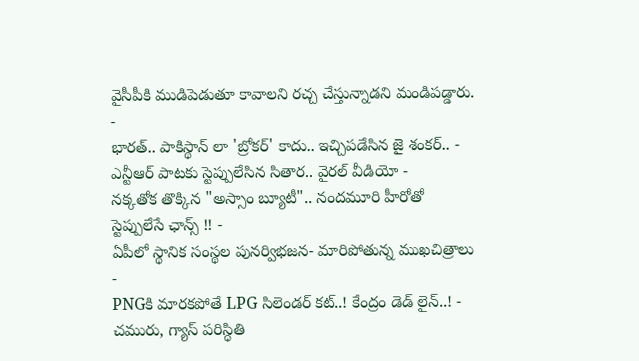వైసీపీకి ముడిపెడుతూ కావాలని రచ్చ చేస్తున్నాడని మండిపడ్డారు.
-
భారత్.. పాకిస్థాన్ లా 'బ్రోకర్' కాదు.. ఇచ్చిపడేసిన జై శంకర్.. -
ఎన్టీఆర్ పాటకు స్టెప్పులేసిన సితార.. వైరల్ వీడియో -
నక్కతోక తొక్కిన "అస్సాం బ్యూటీ".. నందమూరి హీరోతో స్టెప్పులేసే ఛాన్స్ !! -
ఏపీలో స్థానిక సంస్థల పునర్విభజన- మారిపోతున్న ముఖచిత్రాలు -
PNGకి మారకపోతే LPG సిలెండర్ కట్..! కేంద్రం డెడ్ లైన్..! -
చమురు, గ్యాస్ పరిస్ధితి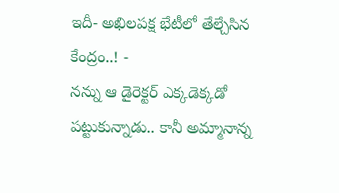ఇదీ- అఖిలపక్ష భేటీలో తేల్చేసిన కేంద్రం..! -
నన్ను ఆ డైరెక్టర్ ఎక్కడెక్కడో పట్టుకున్నాడు.. కానీ అమ్మానాన్న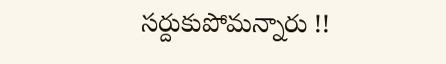సర్దుకుపోమన్నారు !!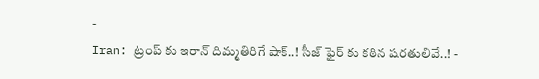-
Iran: ట్రంప్ కు ఇరాన్ దిమ్మతిరిగే షాక్..! సీజ్ ఫైర్ కు కఠిన షరతులివే..! -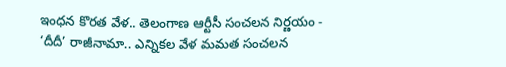ఇంధన కొరత వేళ.. తెలంగాణ ఆర్టీసీ సంచలన నిర్ణయం -
‘దీదీ’ రాజీనామా.. ఎన్నికల వేళ మమత సంచలన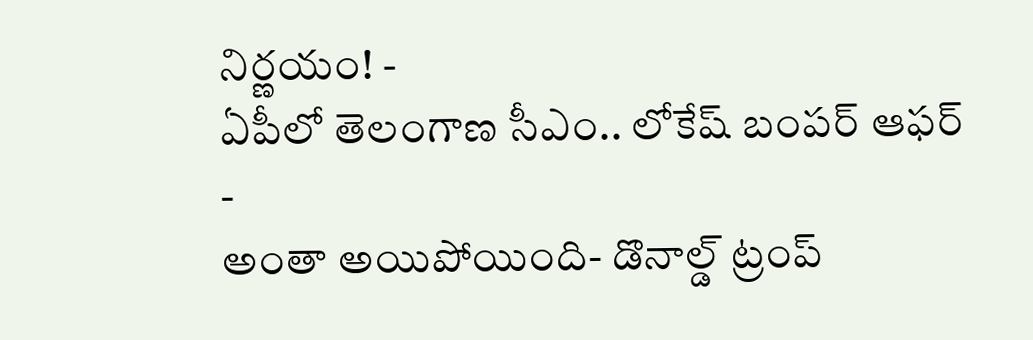నిర్ణయం! -
ఏపీలో తెలంగాణ సీఎం.. లోకేష్ బంపర్ ఆఫర్ -
అంతా అయిపోయింది- డొనాల్డ్ ట్రంప్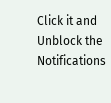Click it and Unblock the Notifications